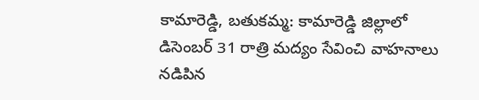కామారెడ్డి, బతుకమ్మ: కామారెడ్డి జిల్లాలో డిసెంబర్ 31 రాత్రి మద్యం సేవించి వాహనాలు నడిపిన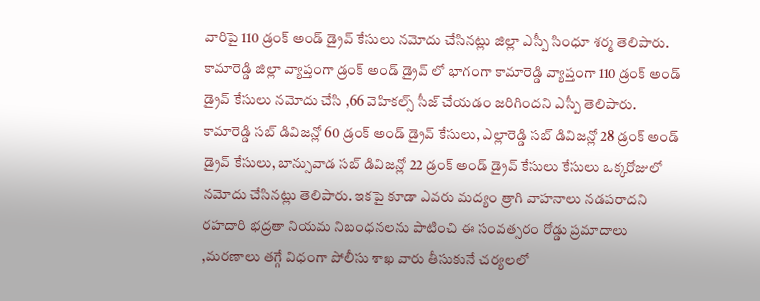వారిపై 110 డ్రంక్ అండ్ డ్రైవ్ కేసులు నమోదు చేసినట్లు జిల్లా ఎస్పీ సింధూ శర్మ తెలిపారు. కామారెడ్డి జిల్లా వ్యాప్తంగా డ్రంక్ అండ్ డ్రైవ్ లో భాగంగా కామారెడ్డి వ్యాప్తంగా 110 డ్రంక్ అండ్ డ్రైవ్ కేసులు నమోదు చేసి ,66 వెహికల్స్ సీజ్ చేయడం జరిగిందని ఎస్పీ తెలిపారు. కామారెడ్డి సబ్ డివిజన్లో 60 డ్రంక్ అండ్ డ్రైవ్ కేసులు, ఎల్లారెడ్డి సబ్ డివిజన్లో 28 డ్రంక్ అండ్ డ్రైవ్ కేసులు, బాన్సువాడ సబ్ డివిజన్లో 22 డ్రంక్ అండ్ డ్రైవ్ కేసులు కేసులు ఒక్కరోజులో నమోదు చేసినట్లు తెలిపారు. ఇకపై కూడా ఎవరు మద్యం త్రాగి వాహనాలు నడపరాదని రహదారి భద్రతా నియమ నిబంధనలను పాటించి ఈ సంవత్సరం రోడ్డు ప్రమాదాలు ,మరణాలు తగ్గే విధంగా పోలీసు శాఖ వారు తీసుకునే చర్యలలో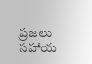ప్రజలు సహాయ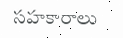సహకారాలు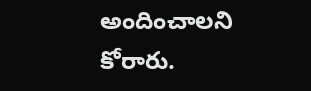అందించాలని కోరారు.